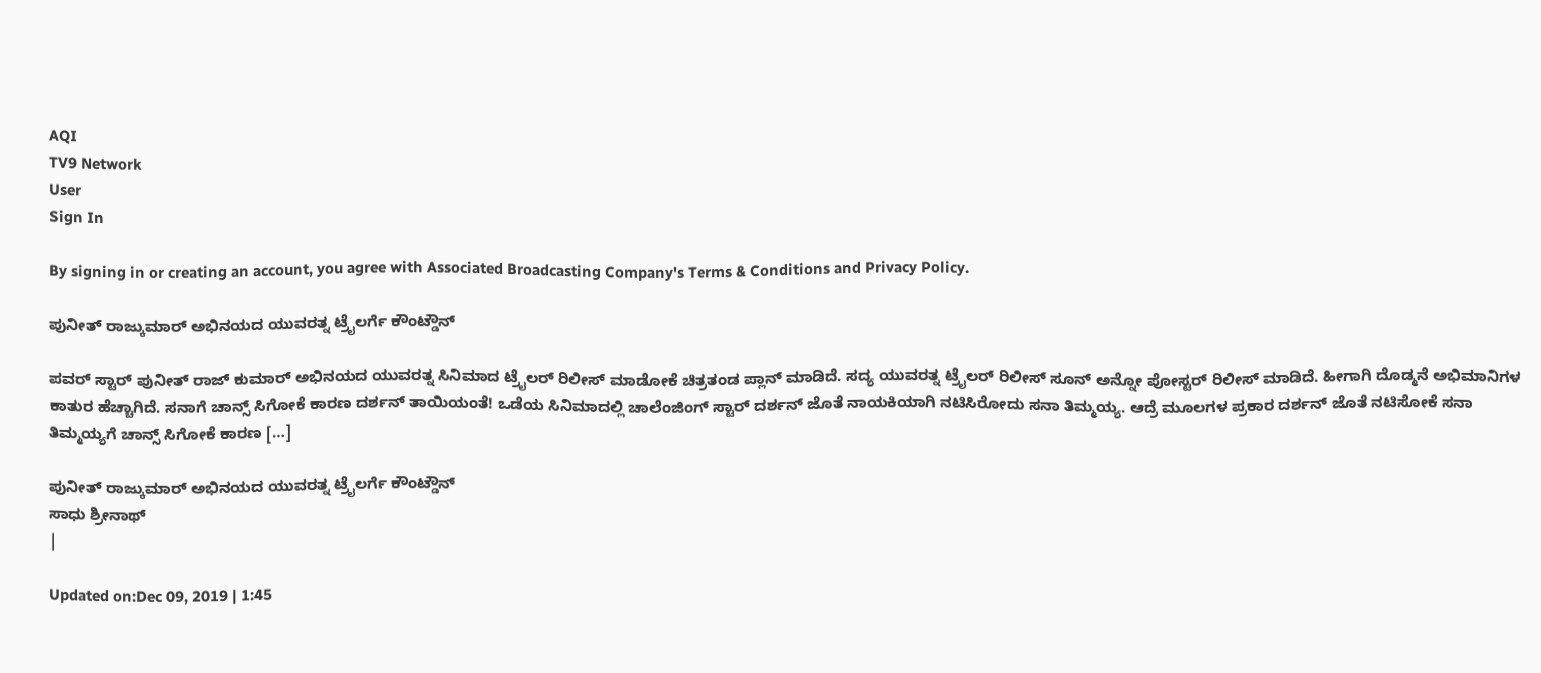AQI
TV9 Network
User
Sign In

By signing in or creating an account, you agree with Associated Broadcasting Company's Terms & Conditions and Privacy Policy.

ಪುನೀತ್ ರಾಜ್ಕುಮಾರ್ ಅಭಿನಯದ ಯುವರತ್ನ ಟ್ರೈಲರ್ಗೆ ಕೌಂಟ್ಡೌನ್

ಪವರ್ ಸ್ಟಾರ್ ಪುನೀತ್ ರಾಜ್ ಕುಮಾರ್ ಅಭಿನಯದ ಯುವರತ್ನ ಸಿನಿಮಾದ ಟ್ರೈಲರ್ ರಿಲೀಸ್ ಮಾಡೋಕೆ ಚಿತ್ರತಂಡ ಪ್ಲಾನ್ ಮಾಡಿದೆ. ಸದ್ಯ ಯುವರತ್ನ ಟ್ರೈಲರ್ ರಿಲೀಸ್ ಸೂನ್ ಅನ್ನೋ ಪೋಸ್ಟರ್ ರಿಲೀಸ್ ಮಾಡಿದೆ. ಹೀಗಾಗಿ ದೊಡ್ಮನೆ ಅಭಿಮಾನಿಗಳ ಕಾತುರ ಹೆಚ್ಚಾಗಿದೆ. ಸನಾಗೆ ಚಾನ್ಸ್ ಸಿಗೋಕೆ ಕಾರಣ ದರ್ಶನ್ ತಾಯಿಯಂತೆ! ಒಡೆಯ ಸಿನಿಮಾದಲ್ಲಿ ಚಾಲೆಂಜಿಂಗ್ ಸ್ಟಾರ್ ದರ್ಶನ್ ಜೊತೆ ನಾಯಕಿಯಾಗಿ ನಟಿಸಿರೋದು ಸನಾ ತಿಮ್ಮಯ್ಯ. ಆದ್ರೆ ಮೂಲಗಳ ಪ್ರಕಾರ ದರ್ಶನ್ ಜೊತೆ ನಟಿಸೋಕೆ ಸನಾ ತಿಮ್ಮಯ್ಯಗೆ ಚಾನ್ಸ್ ಸಿಗೋಕೆ ಕಾರಣ […]

ಪುನೀತ್ ರಾಜ್ಕುಮಾರ್ ಅಭಿನಯದ ಯುವರತ್ನ ಟ್ರೈಲರ್ಗೆ ಕೌಂಟ್ಡೌನ್
ಸಾಧು ಶ್ರೀನಾಥ್
|

Updated on:Dec 09, 2019 | 1:45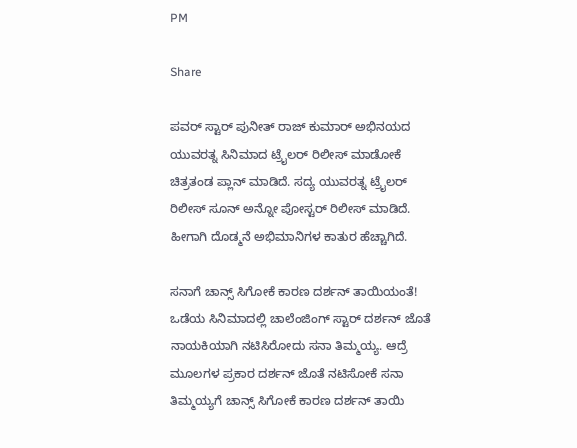PM

Share

ಪವರ್ ಸ್ಟಾರ್ ಪುನೀತ್ ರಾಜ್ ಕುಮಾರ್ ಅಭಿನಯದ ಯುವರತ್ನ ಸಿನಿಮಾದ ಟ್ರೈಲರ್ ರಿಲೀಸ್ ಮಾಡೋಕೆ ಚಿತ್ರತಂಡ ಪ್ಲಾನ್ ಮಾಡಿದೆ. ಸದ್ಯ ಯುವರತ್ನ ಟ್ರೈಲರ್ ರಿಲೀಸ್ ಸೂನ್ ಅನ್ನೋ ಪೋಸ್ಟರ್ ರಿಲೀಸ್ ಮಾಡಿದೆ. ಹೀಗಾಗಿ ದೊಡ್ಮನೆ ಅಭಿಮಾನಿಗಳ ಕಾತುರ ಹೆಚ್ಚಾಗಿದೆ.

ಸನಾಗೆ ಚಾನ್ಸ್ ಸಿಗೋಕೆ ಕಾರಣ ದರ್ಶನ್ ತಾಯಿಯಂತೆ! ಒಡೆಯ ಸಿನಿಮಾದಲ್ಲಿ ಚಾಲೆಂಜಿಂಗ್ ಸ್ಟಾರ್ ದರ್ಶನ್ ಜೊತೆ ನಾಯಕಿಯಾಗಿ ನಟಿಸಿರೋದು ಸನಾ ತಿಮ್ಮಯ್ಯ. ಆದ್ರೆ ಮೂಲಗಳ ಪ್ರಕಾರ ದರ್ಶನ್ ಜೊತೆ ನಟಿಸೋಕೆ ಸನಾ ತಿಮ್ಮಯ್ಯಗೆ ಚಾನ್ಸ್ ಸಿಗೋಕೆ ಕಾರಣ ದರ್ಶನ್ ತಾಯಿ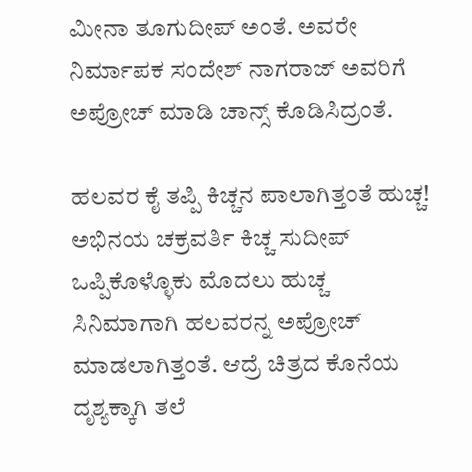ಮೀನಾ ತೂಗುದೀಪ್ ಅಂತೆ. ಅವರೇ ನಿರ್ಮಾಪಕ ಸಂದೇಶ್ ನಾಗರಾಜ್ ಅವರಿಗೆ ಅಪ್ರೋಚ್ ಮಾಡಿ ಚಾನ್ಸ್ ಕೊಡಿಸಿದ್ರಂತೆ.

ಹಲವರ ಕೈ ತಪ್ಪಿ ಕಿಚ್ಚನ ಪಾಲಾಗಿತ್ತಂತೆ ಹುಚ್ಚ! ಅಭಿನಯ ಚಕ್ರವರ್ತಿ ಕಿಚ್ಚ ಸುದೀಪ್ ಒಪ್ಪಿಕೊಳ್ಳೊಕು ಮೊದಲು ಹುಚ್ಚ ಸಿನಿಮಾಗಾಗಿ ಹಲವರನ್ನ ಅಪ್ರೋಚ್ ಮಾಡಲಾಗಿತ್ತಂತೆ. ಆದ್ರೆ ಚಿತ್ರದ ಕೊನೆಯ ದೃಶ್ಯಕ್ಕಾಗಿ ತಲೆ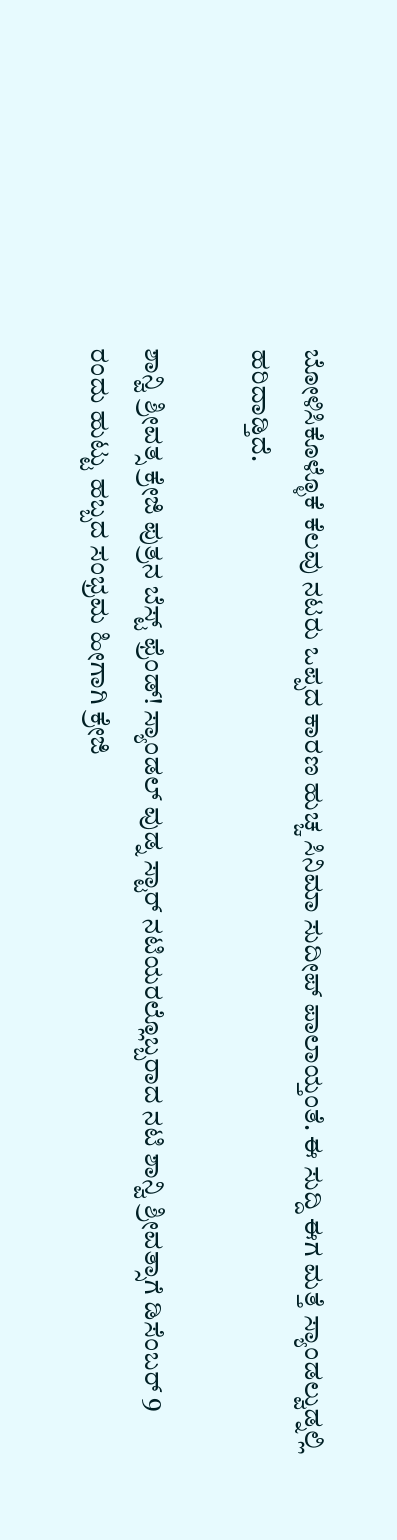ಬೋಳಿಸಿಕೊಳ್ಳೊಕೆ ಕೆಲವು ನಟರು ಒಪ್ಪದ ಕಾರಣ ಹುಚ್ಚ ಸಿನಿಮಾ ಸುದೀಪ್ ಪಾಲಾಯ್ತಂತೆ. ಈ ಸುದ್ದಿ ಈಗ ಮತ್ತೆ ಸ್ಯಾಂಡಲ್ವುಡ್ನಲ್ಲಿ ಹರಿದಾಡ್ತಿದೆ.

ಶಾನ್ವಿ ಶ್ರೀವತ್ಸ ಕ್ರೇಜಿ ಪುತ್ರನ ಬೆಸ್ಟ್ ಫ್ರೆಂಡ್! ಸ್ಯಾಂಡಲ್ ವುಡ್ನ ಸ್ಟಾರ್ ನಟಿಯರಲ್ಲೊಬ್ಬರಾದ ನಟಿ ಶಾನ್ವಿ ಶ್ರೀವತ್ಸಾಗೆ ಡಿಸೆಂಬರ್ 9 ರಂದು ಹುಟ್ಟು ಹಬ್ಬದ ಸಂಭ್ರಮ ಹೀಗಾಗಿ ಕ್ರೇಜಿ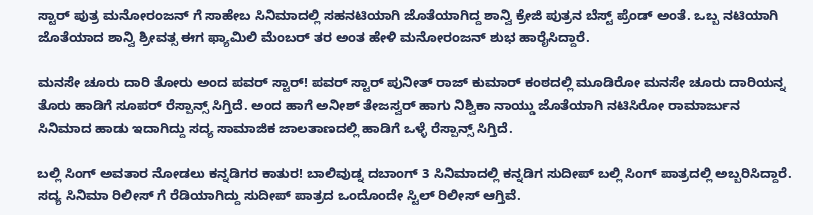ಸ್ಟಾರ್ ಪುತ್ರ ಮನೋರಂಜನ್ ಗೆ ಸಾಹೇಬ ಸಿನಿಮಾದಲ್ಲಿ ಸಹನಟಿಯಾಗಿ ಜೊತೆಯಾಗಿದ್ದ ಶಾನ್ವಿ ಕ್ರೇಜಿ ಪುತ್ರನ ಬೆಸ್ಟ್ ಪ್ರೆಂಡ್ ಅಂತೆ. ಒಬ್ಬ ನಟಿಯಾಗಿ ಜೊತೆಯಾದ ಶಾನ್ವಿ ಶ್ರೀವತ್ಸ ಈಗ ಫ್ಯಾಮಿಲಿ ಮೆಂಬರ್ ತರ ಅಂತ ಹೇಳಿ ಮನೋರಂಜನ್ ಶುಭ ಹಾರೈಸಿದ್ದಾರೆ.

ಮನಸೇ ಚೂರು ದಾರಿ ತೋರು ಅಂದ ಪವರ್ ಸ್ಟಾರ್! ಪವರ್ ಸ್ಟಾರ್ ಪುನೀತ್ ರಾಜ್ ಕುಮಾರ್ ಕಂಠದಲ್ಲಿ ಮೂಡಿರೋ ಮನಸೇ ಚೂರು ದಾರಿಯನ್ನ ತೊರು ಹಾಡಿಗೆ ಸೂಪರ್ ರೆಸ್ಪಾನ್ಸ್ ಸಿಗ್ತಿದೆ. ಅಂದ ಹಾಗೆ ಅನೀಶ್ ತೇಜಸ್ವರ್ ಹಾಗು ನಿಶ್ವಿಕಾ ನಾಯ್ಡು ಜೊತೆಯಾಗಿ ನಟಿಸಿರೋ ರಾಮಾರ್ಜುನ ಸಿನಿಮಾದ ಹಾಡು ಇದಾಗಿದ್ದು ಸದ್ಯ ಸಾಮಾಜಿಕ ಜಾಲತಾಣದಲ್ಲಿ ಹಾಡಿಗೆ ಒಳ್ಳೆ ರೆಸ್ಪಾನ್ಸ್ ಸಿಗ್ತಿದೆ.

ಬಲ್ಲಿ ಸಿಂಗ್ ಅವತಾರ ನೋಡಲು ಕನ್ನಡಿಗರ ಕಾತುರ! ಬಾಲಿವುಡ್ನ ದಬಾಂಗ್ 3 ಸಿನಿಮಾದಲ್ಲಿ ಕನ್ನಡಿಗ ಸುದೀಪ್ ಬಲ್ಲಿ ಸಿಂಗ್ ಪಾತ್ರದಲ್ಲಿ ಅಬ್ಬರಿಸಿದ್ದಾರೆ. ಸದ್ಯ ಸಿನಿಮಾ ರಿಲೀಸ್ ಗೆ ರೆಡಿಯಾಗಿದ್ದು ಸುದೀಪ್ ಪಾತ್ರದ ಒಂದೊಂದೇ ಸ್ಟಿಲ್ ರಿಲೀಸ್ ಆಗ್ತಿವೆ.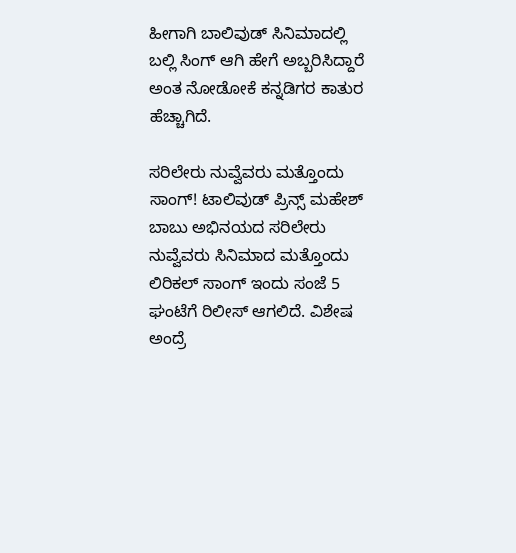ಹೀಗಾಗಿ ಬಾಲಿವುಡ್ ಸಿನಿಮಾದಲ್ಲಿ ಬಲ್ಲಿ ಸಿಂಗ್ ಆಗಿ ಹೇಗೆ ಅಬ್ಬರಿಸಿದ್ದಾರೆ ಅಂತ ನೋಡೋಕೆ ಕನ್ನಡಿಗರ ಕಾತುರ ಹೆಚ್ಚಾಗಿದೆ.

ಸರಿಲೇರು ನುವ್ವೆವರು ಮತ್ತೊಂದು ಸಾಂಗ್! ಟಾಲಿವುಡ್ ಪ್ರಿನ್ಸ್ ಮಹೇಶ್ ಬಾಬು ಅಭಿನಯದ ಸರಿಲೇರು ನುವ್ವೆವರು ಸಿನಿಮಾದ ಮತ್ತೊಂದು ಲಿರಿಕಲ್ ಸಾಂಗ್ ಇಂದು ಸಂಜೆ 5 ಘಂಟೆಗೆ ರಿಲೀಸ್ ಆಗಲಿದೆ. ವಿಶೇಷ ಅಂದ್ರೆ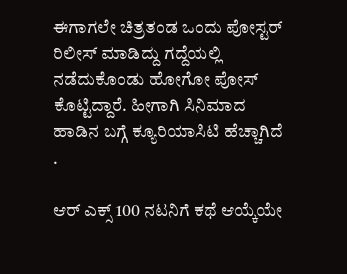ಈಗಾಗಲೇ ಚಿತ್ರತಂಡ ಒಂದು ಪೋಸ್ಟರ್ ರಿಲೀಸ್ ಮಾಡಿದ್ದು ಗದ್ದೆಯಲ್ಲಿ ನಡೆದುಕೊಂಡು ಹೋಗೋ ಪೋಸ್ ಕೊಟ್ಟಿದ್ದಾರೆ. ಹೀಗಾಗಿ ಸಿನಿಮಾದ ಹಾಡಿನ ಬಗ್ಗೆ ಕ್ಯೂರಿಯಾಸಿಟಿ ಹೆಚ್ಚಾಗಿದೆ .

ಆರ್ ಎಕ್ಸ್ 100 ನಟನಿಗೆ ಕಥೆ ಆಯ್ಕೆಯೇ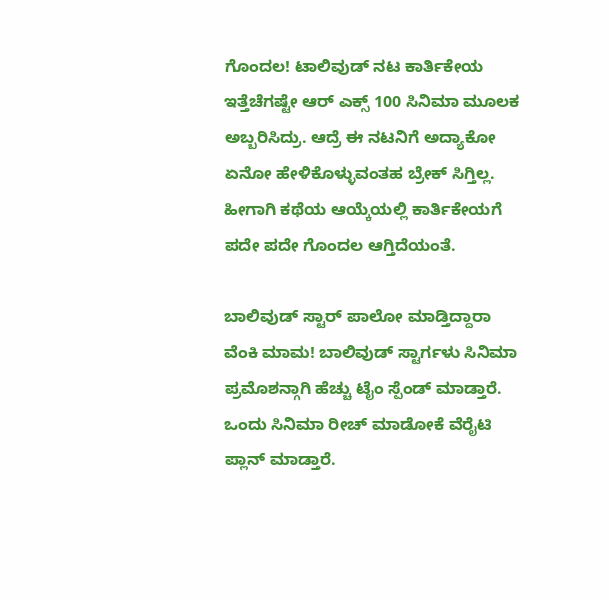ಗೊಂದಲ! ಟಾಲಿವುಡ್ ನಟ ಕಾರ್ತಿಕೇಯ ಇತ್ತೆಚೆಗಷ್ಟೇ ಆರ್ ಎಕ್ಸ್ 100 ಸಿನಿಮಾ ಮೂಲಕ ಅಬ್ಬರಿಸಿದ್ರು. ಆದ್ರೆ ಈ ನಟನಿಗೆ ಅದ್ಯಾಕೋ ಏನೋ ಹೇಳಿಕೊಳ್ಳುವಂತಹ ಬ್ರೇಕ್ ಸಿಗ್ತಿಲ್ಲ. ಹೀಗಾಗಿ ಕಥೆಯ ಆಯ್ಕೆಯಲ್ಲಿ ಕಾರ್ತಿಕೇಯಗೆ ಪದೇ ಪದೇ ಗೊಂದಲ ಆಗ್ತಿದೆಯಂತೆ.

ಬಾಲಿವುಡ್ ಸ್ಟಾರ್ ಪಾಲೋ ಮಾಡ್ತಿದ್ದಾರಾ ವೆಂಕಿ ಮಾಮ! ಬಾಲಿವುಡ್ ಸ್ಟಾರ್ಗಳು ಸಿನಿಮಾ ಪ್ರಮೊಶನ್ಗಾಗಿ ಹೆಚ್ಚು ಟೈಂ ಸ್ಪೆಂಡ್ ಮಾಡ್ತಾರೆ. ಒಂದು ಸಿನಿಮಾ ರೀಚ್ ಮಾಡೋಕೆ ವೆರೈಟಿ ಪ್ಲಾನ್ ಮಾಡ್ತಾರೆ.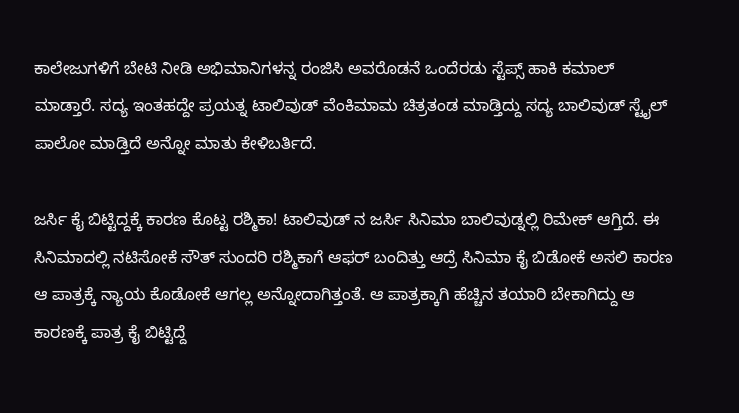ಕಾಲೇಜುಗಳಿಗೆ ಬೇಟಿ ನೀಡಿ ಅಭಿಮಾನಿಗಳನ್ನ ರಂಜಿಸಿ ಅವರೊಡನೆ ಒಂದೆರಡು ಸ್ಟೆಪ್ಸ್ ಹಾಕಿ ಕಮಾಲ್ ಮಾಡ್ತಾರೆ. ಸದ್ಯ ಇಂತಹದ್ದೇ ಪ್ರಯತ್ನ ಟಾಲಿವುಡ್ ವೆಂಕಿಮಾಮ ಚಿತ್ರತಂಡ ಮಾಡ್ತಿದ್ದು ಸದ್ಯ ಬಾಲಿವುಡ್ ಸ್ಟೈಲ್ ಪಾಲೋ ಮಾಡ್ತಿದೆ ಅನ್ನೋ ಮಾತು ಕೇಳಿಬರ್ತಿದೆ.

ಜರ್ಸಿ ಕೈ ಬಿಟ್ಟಿದ್ದಕ್ಕೆ ಕಾರಣ ಕೊಟ್ಟ ರಶ್ಮಿಕಾ! ಟಾಲಿವುಡ್ ನ ಜರ್ಸಿ ಸಿನಿಮಾ ಬಾಲಿವುಡ್ನಲ್ಲಿ ರಿಮೇಕ್ ಆಗ್ತಿದೆ. ಈ ಸಿನಿಮಾದಲ್ಲಿ ನಟಿಸೋಕೆ ಸೌತ್ ಸುಂದರಿ ರಶ್ಮಿಕಾಗೆ ಆಫರ್ ಬಂದಿತ್ತು ಆದ್ರೆ ಸಿನಿಮಾ ಕೈ ಬಿಡೋಕೆ ಅಸಲಿ ಕಾರಣ ಆ ಪಾತ್ರಕ್ಕೆ ನ್ಯಾಯ ಕೊಡೋಕೆ ಆಗಲ್ಲ ಅನ್ನೋದಾಗಿತ್ತಂತೆ. ಆ ಪಾತ್ರಕ್ಕಾಗಿ ಹೆಚ್ಚಿನ ತಯಾರಿ ಬೇಕಾಗಿದ್ದು ಆ ಕಾರಣಕ್ಕೆ ಪಾತ್ರ ಕೈ ಬಿಟ್ಟಿದ್ದೆ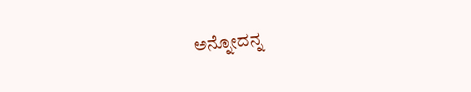ಅನ್ನೋದನ್ನ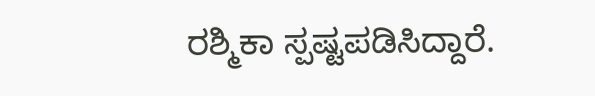ರಶ್ಮಿಕಾ ಸ್ಪಷ್ಟಪಡಿಸಿದ್ದಾರೆ.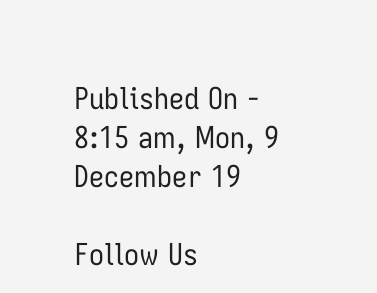Published On - 8:15 am, Mon, 9 December 19

Follow Us